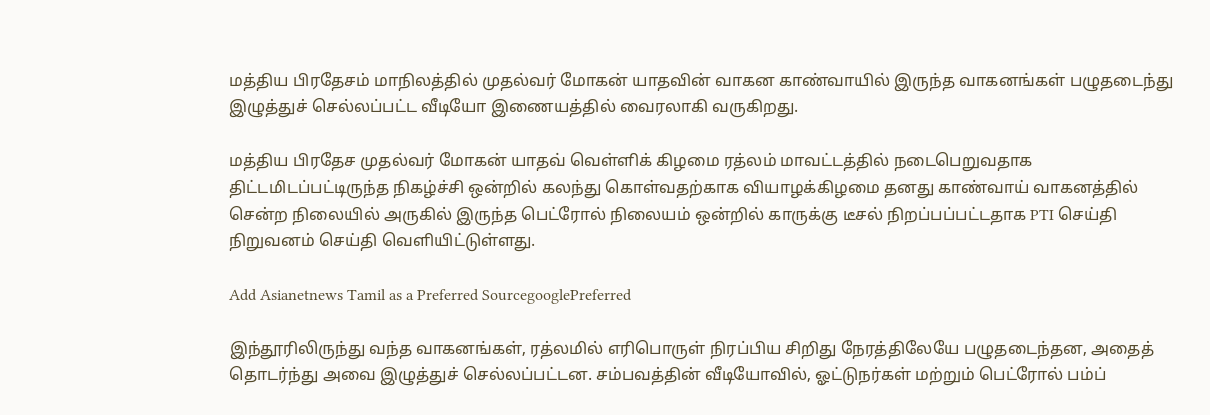மத்திய பிரதேசம் மாநிலத்தில் முதல்வர் மோகன் யாதவின் வாகன காண்வாயில் இருந்த வாகனங்கள் பழுதடைந்து இழுத்துச் செல்லப்பட்ட வீடியோ இணையத்தில் வைரலாகி வருகிறது.

மத்திய பிரதேச முதல்வர் மோகன் யாதவ் வெள்ளிக் கிழமை ரத்லம் மாவட்டத்தில் நடைபெறுவதாக திட்டமிடப்பட்டிருந்த நிகழ்ச்சி ஒன்றில் கலந்து கொள்வதற்காக வியாழக்கிழமை தனது காண்வாய் வாகனத்தில் சென்ற நிலையில் அருகில் இருந்த பெட்ரோல் நிலையம் ஒன்றில் காருக்கு டீசல் நிறப்பப்பட்டதாக PTI செய்தி நிறுவனம் செய்தி வெளியிட்டுள்ளது.

Add Asianetnews Tamil as a Preferred SourcegooglePreferred

இந்தூரிலிருந்து வந்த வாகனங்கள், ரத்லமில் எரிபொருள் நிரப்பிய சிறிது நேரத்திலேயே பழுதடைந்தன, அதைத் தொடர்ந்து அவை இழுத்துச் செல்லப்பட்டன. சம்பவத்தின் வீடியோவில், ஓட்டுநர்கள் மற்றும் பெட்ரோல் பம்ப்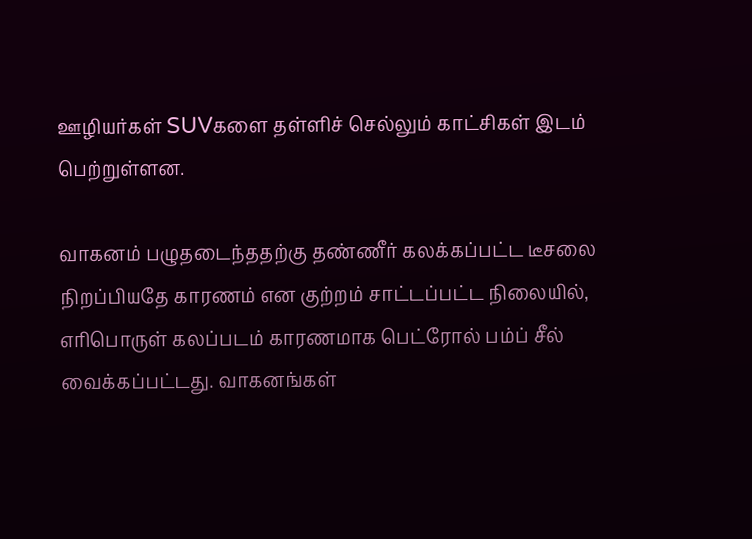ஊழியர்கள் SUVகளை தள்ளிச் செல்லும் காட்சிகள் இடம் பெற்றுள்ளன.

வாகனம் பழுதடைந்ததற்கு தண்ணீர் கலக்கப்பட்ட டீசலை நிறப்பியதே காரணம் என குற்றம் சாட்டப்பட்ட நிலையில், எரிபொருள் கலப்படம் காரணமாக பெட்ரோல் பம்ப் சீல் வைக்கப்பட்டது. வாகனங்கள்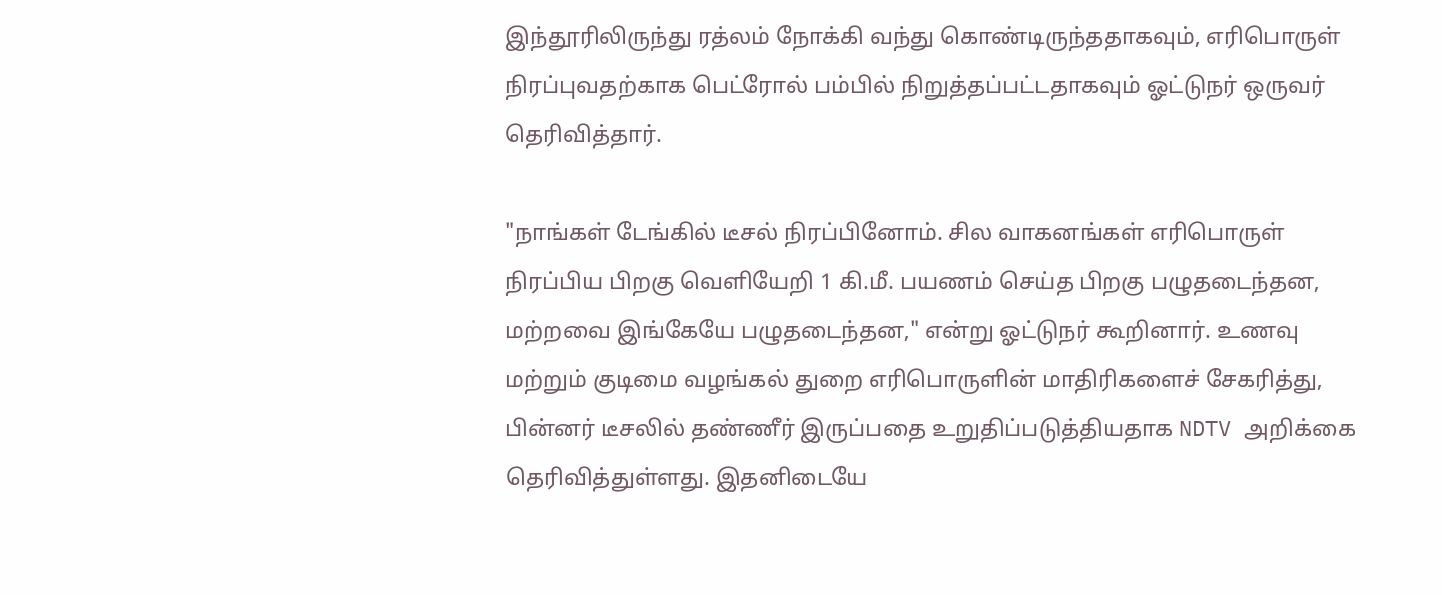இந்தூரிலிருந்து ரத்லம் நோக்கி வந்து கொண்டிருந்ததாகவும், எரிபொருள் நிரப்புவதற்காக பெட்ரோல் பம்பில் நிறுத்தப்பட்டதாகவும் ஓட்டுநர் ஒருவர் தெரிவித்தார்.

"நாங்கள் டேங்கில் டீசல் நிரப்பினோம். சில வாகனங்கள் எரிபொருள் நிரப்பிய பிறகு வெளியேறி 1 கி.மீ. பயணம் செய்த பிறகு பழுதடைந்தன, மற்றவை இங்கேயே பழுதடைந்தன," என்று ஓட்டுநர் கூறினார். உணவு மற்றும் குடிமை வழங்கல் துறை எரிபொருளின் மாதிரிகளைச் சேகரித்து, பின்னர் டீசலில் தண்ணீர் இருப்பதை உறுதிப்படுத்தியதாக NDTV அறிக்கை தெரிவித்துள்ளது. இதனிடையே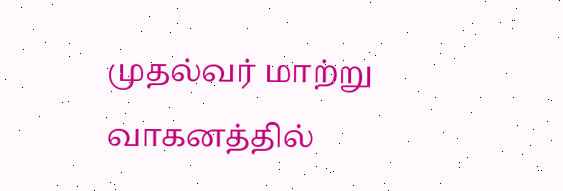முதல்வர் மாற்று வாகனத்தில்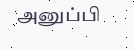அனுப்பி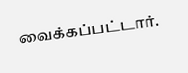வைக்கப்பட்டார்.